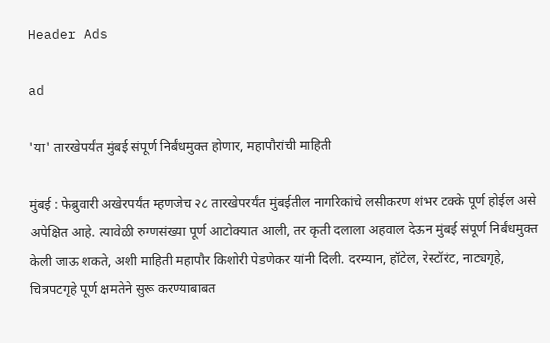Header Ads

ad

'या' तारखेपर्यंत मुंबई संपूर्ण निर्बंधमुक्त होणार, महापौरांची माहिती

मुंबई : फेब्रुवारी अखेरपर्यंत म्हणजेच २८ तारखेपरर्यंत मुंबईतील नागरिकांचे लसीकरण शंभर टक्के पूर्ण होईल असे अपेक्षित आहे. त्यावेळी रुग्णसंख्या पूर्ण आटोक्यात आली, तर कृती दलाला अहवाल देऊन मुंबई संपूर्ण निर्बंधमुक्त केली जाऊ शकते, अशी माहिती महापौर किशोरी पेडणेकर यांनी दिली. दरम्यान, हॉटेल, रेस्टॉरंट, नाट्यगृहे, चित्रपटगृहे पूर्ण क्षमतेने सुरू करण्याबाबत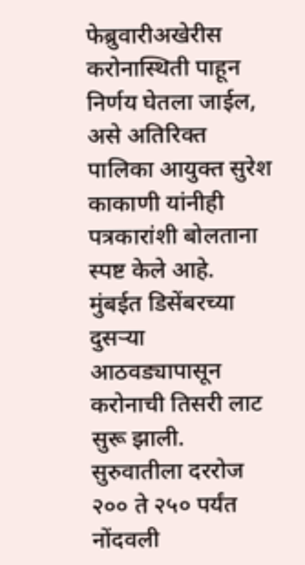फेब्रुवारीअखेरीस करोनास्थिती पाहून निर्णय घेतला जाईल, असे अतिरिक्त पालिका आयुक्त सुरेश काकाणी यांनीही पत्रकारांशी बोलताना स्पष्ट केले आहे. मुंबईत डिसेंबरच्या दुसऱ्या आठवड्यापासून करोनाची तिसरी लाट सुरू झाली. सुरुवातीला दररोज २०० ते २५० पर्यंत नोंदवली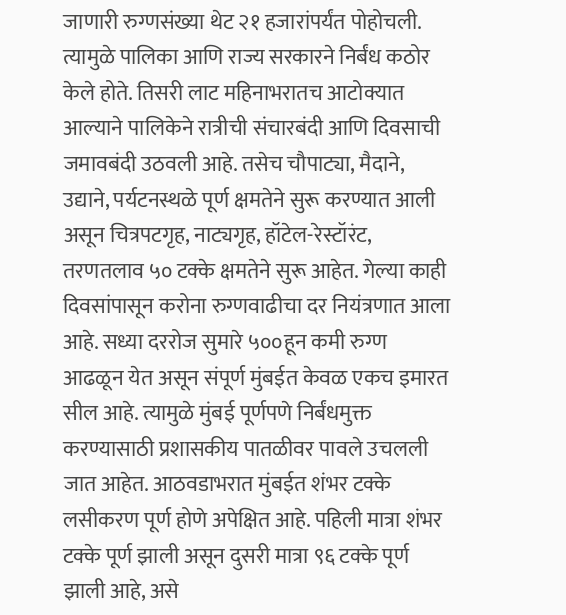जाणारी रुग्णसंख्या थेट २१ हजारांपर्यंत पोहोचली. त्यामुळे पालिका आणि राज्य सरकारने निर्बंध कठोर केले होते. तिसरी लाट महिनाभरातच आटोक्यात आल्याने पालिकेने रात्रीची संचारबंदी आणि दिवसाची जमावबंदी उठवली आहे. तसेच चौपाट्या, मैदाने, उद्याने, पर्यटनस्थळे पूर्ण क्षमतेने सुरू करण्यात आली असून चित्रपटगृह, नाट्यगृह, हॉटेल-रेस्टॉरंट, तरणतलाव ५० टक्के क्षमतेने सुरू आहेत. गेल्या काही दिवसांपासून करोना रुग्णवाढीचा दर नियंत्रणात आला आहे. सध्या दररोज सुमारे ५००हून कमी रुग्ण आढळून येत असून संपूर्ण मुंबईत केवळ एकच इमारत सील आहे. त्यामुळे मुंबई पूर्णपणे निर्बंधमुक्त करण्यासाठी प्रशासकीय पातळीवर पावले उचलली जात आहेत. आठवडाभरात मुंबईत शंभर टक्के लसीकरण पूर्ण होणे अपेक्षित आहे. पहिली मात्रा शंभर टक्के पूर्ण झाली असून दुसरी मात्रा ९६ टक्के पूर्ण झाली आहे, असे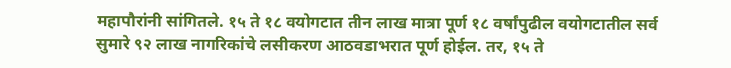महापौरांनी सांगितले. १५ ते १८ वयोगटात तीन लाख मात्रा पूर्ण १८ वर्षांपुढील वयोगटातील सर्व सुमारे ९२ लाख नागरिकांचे लसीकरण आठवडाभरात पूर्ण होईल. तर, १५ ते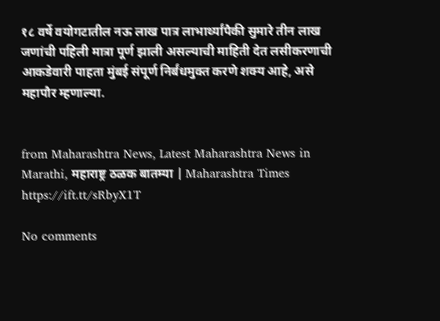१८ वर्षे वयोगटातील नऊ लाख पात्र लाभार्थ्यांपैकी सुमारे तीन लाख जणांची पहिली मात्रा पूर्ण झाली असल्याची माहिती देत लसीकरणाची आकडेवारी पाहता मुंबई संपूर्ण निर्बंधमुक्त करणे शक्य आहे, असे महापौर म्हणाल्या.


from Maharashtra News, Latest Maharashtra News in Marathi, महाराष्ट्र ठळक बातम्या | Maharashtra Times https://ift.tt/sRbyX1T

No comments